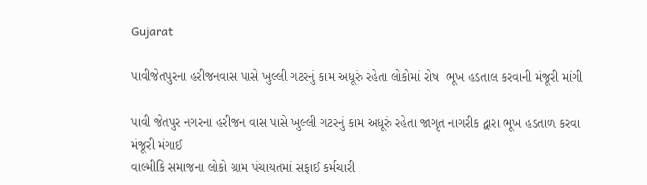Gujarat

પાવીજેતપુરના હરીજનવાસ પાસે ખુલ્લી ગટરનું કામ અધૂરું રહેતા લોકોમાં રોષ  ભૂખ હડતાલ કરવાની મંજૂરી માંગી

પાવી જેતપુર નગરના હરીજન વાસ પાસે ખુલ્લી ગટરનું કામ અધૂરું રહેતા જાગૃત નાગરીક દ્વારા ભૂખ હડતાળ કરવા મંજૂરી મંગાઈ
વાલ્મીકિ સમાજના લોકો ગ્રામ પંચાયતમાં સફાઈ કર્મચારી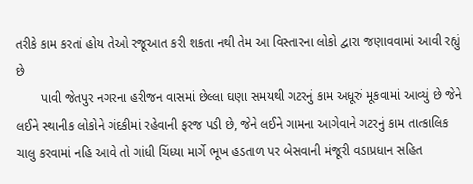તરીકે કામ કરતાં હોય તેઓ રજૂઆત કરી શકતા નથી તેમ આ વિસ્તારના લોકો દ્વારા જણાવવામાં આવી રહ્યું છે
       પાવી જેતપુર નગરના હરીજન વાસમાં છેલ્લા ઘણા સમયથી ગટરનું કામ અધૂરું મૂકવામાં આવ્યું છે જેને લઈને સ્થાનીક લોકોને ગંદકીમાં રહેવાની ફરજ પડી છે, જેને લઈને ગામના આગેવાને ગટરનું કામ તાત્કાલિક ચાલુ કરવામાં નહિ આવે તો ગાંધી ચિંધ્યા માર્ગે ભૂખ હડતાળ પર બેસવાની મંજૂરી વડાપ્રધાન સહિત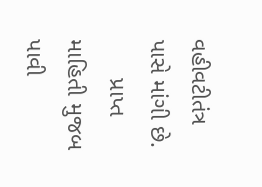વહીવટીતંત્ર પાસે માંગી છે.
      પ્રાપ્ત માહિતી મુજબ પાવી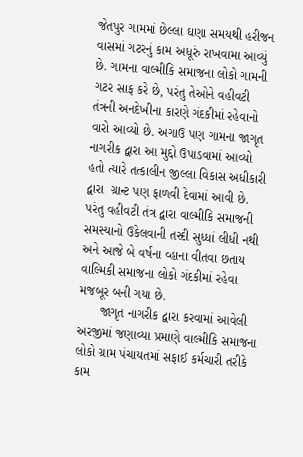જેતપુર ગામમાં છેલ્લા ઘણા સમયથી હરીજન વાસમાં ગટરનું કામ અધૂરું રાખવામા આવ્યું છે. ગામના વાલ્મીકિ સમાજના લોકો ગામની ગટર સાફ કરે છે, પરંતુ તેઓને વહીવટી તંત્રની અનદેખીના કારણે ગંદકીમાં રહેવાનો વારો આવ્યો છે. અગાઉ પણ ગામના જાગૃત નાગરીક દ્વારા આ મુદ્દો ઉપાડવામાં આવ્યો હતો ત્યારે તત્કાલીન જીલ્લા વિકાસ અધીકારી  દ્વારા  ગ્રાન્ટ પણ ફાળવી દેવામાં આવી છે. પરંતુ વહીવટી તંત્ર દ્વારા વાલ્મીકિ સમાજની સમસ્યાનો ઉકેલવાની તસ્દી સુધ્ધાં લીધી નથી અને આજે બે વર્ષના વ્હાના વીતવા છતાય વાલ્મિકી સમાજના લોકો ગંદકીમાં રહેવા મજબૂર બની ગયા છે.
      જાગૃત નાગરીક દ્વારા કરવામાં આવેલી અરજીમાં જણાવ્યા પ્રમાણે વાલ્મીકિ સમાજના લોકો ગ્રામ પંચાયતમાં સફાઈ કર્મચારી તરીકે કામ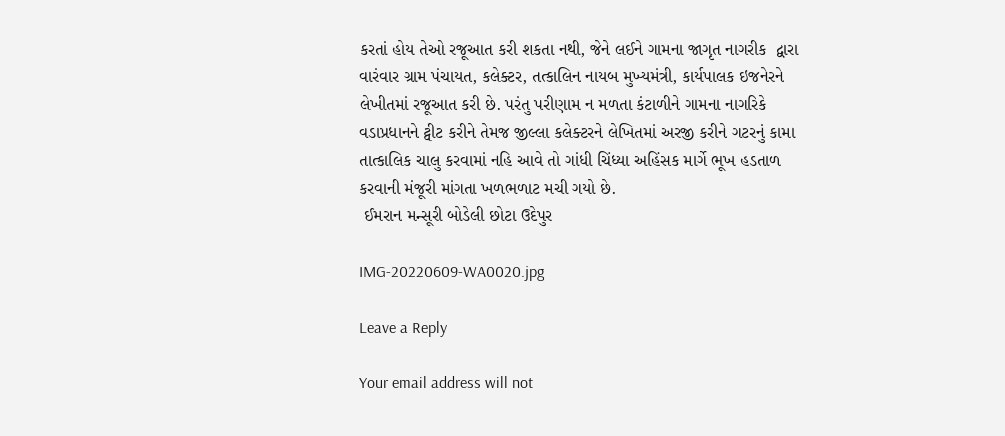કરતાં હોય તેઓ રજૂઆત કરી શકતા નથી, જેને લઈને ગામના જાગૃત નાગરીક  દ્વારા વારંવાર ગ્રામ પંચાયત, કલેક્ટર, તત્કાલિન નાયબ મુખ્યમંત્રી, કાર્યપાલક ઇજનેરને લેખીતમાં રજૂઆત કરી છે. પરંતુ પરીણામ ન મળતા કંટાળીને ગામના નાગરિકે વડાપ્રધાનને ટ્વીટ કરીને તેમજ જીલ્લા કલેક્ટરને લેખિતમાં અરજી કરીને ગટરનું કામા તાત્કાલિક ચાલુ કરવામાં નહિ આવે તો ગાંધી ચિંધ્યા અહિંસક માર્ગે ભૂખ હડતાળ કરવાની મંજૂરી માંગતા ખળભળાટ મચી ગયો છે.
 ઈમરાન મન્સૂરી બોડેલી છોટા ઉદેપુર

IMG-20220609-WA0020.jpg

Leave a Reply

Your email address will not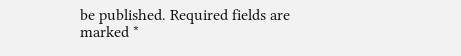be published. Required fields are marked *